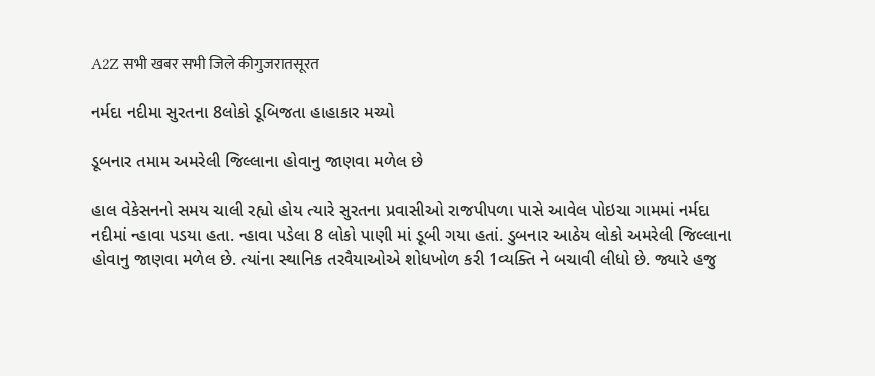A2Z सभी खबर सभी जिले कीगुजरातसूरत

નર્મદા નદીમા સુરતના 8લોકો ડૂબિજતા હાહાકાર મચ્યો

ડૂબનાર તમામ અમરેલી જિલ્લાના હોવાનુ જાણવા મળેલ છે

હાલ વેકેસનનો સમય ચાલી રહ્યો હોય ત્યારે સુરતના પ્રવાસીઓ રાજપીપળા પાસે આવેલ પોઇચા ગામમાં નર્મદા નદીમાં ન્હાવા પડયા હતા. ન્હાવા પડેલા 8 લોકો પાણી માં ડૂબી ગયા હતાં. ડુબનાર આઠેય લોકો અમરેલી જિલ્લાના હોવાનુ જાણવા મળેલ છે. ત્યાંના સ્થાનિક તરવૈયાઓએ શોધખોળ કરી 1વ્યક્તિ ને બચાવી લીધો છે. જ્યારે હજુ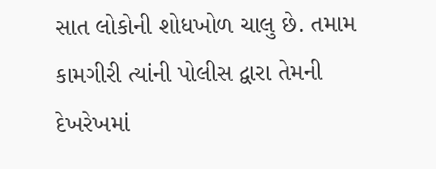સાત લોકોની શોધખોળ ચાલુ છે. તમામ કામગીરી ત્યાંની પોલીસ દ્વારા તેમની દેખરેખમાં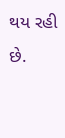થય રહી છે.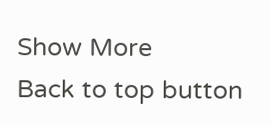Show More
Back to top button